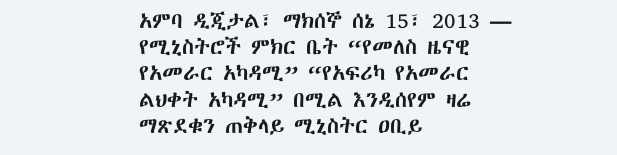አምባ ዲጂታል፣ ማክሰኞ ሰኔ 15፣ 2013 ― የሚኒስትሮች ምክር ቤት “የመለስ ዜናዊ የአመራር አካዳሚ” “የአፍሪካ የአመራር ልህቀት አካዳሚ” በሚል እንዲሰየም ዛሬ ማጽደቁን ጠቅላይ ሚኒስትር ዐቢይ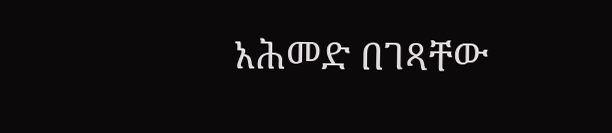አሕመድ በገጻቸው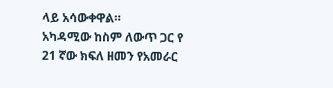ላይ አሳውቀዋል።
አካዳሚው ከስም ለውጥ ጋር የ 21 ኛው ክፍለ ዘመን የአመራር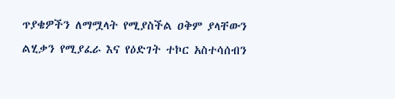ጥያቄዎችን ለማሟላት የሚያስችል ዐቅም ያላቸውን ልሂቃን የሚያፈራ እና የዕድገት ተኮር አስተሳሰብን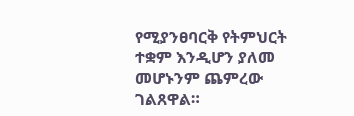የሚያንፀባርቅ የትምህርት ተቋም እንዲሆን ያለመ መሆኑንም ጨምረው ገልጸዋል።